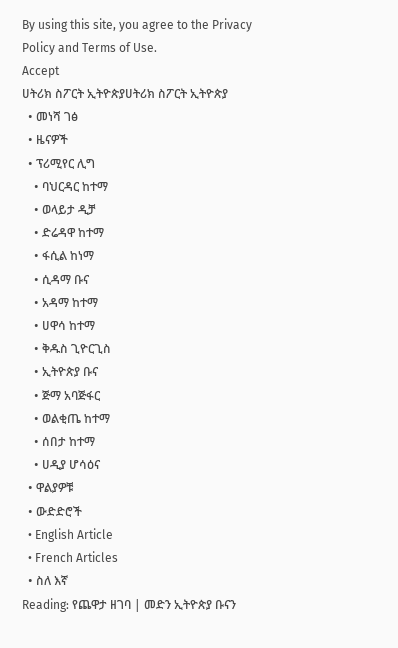By using this site, you agree to the Privacy Policy and Terms of Use.
Accept
ሀትሪክ ስፖርት ኢትዮጵያሀትሪክ ስፖርት ኢትዮጵያ
  • መነሻ ገፅ
  • ዜናዎች
  • ፕሪሚየር ሊግ
    • ባህርዳር ከተማ
    • ወላይታ ዲቻ
    • ድሬዳዋ ከተማ
    • ፋሲል ከነማ
    • ሲዳማ ቡና
    • አዳማ ከተማ
    • ሀዋሳ ከተማ
    • ቅዱስ ጊዮርጊስ
    • ኢትዮጵያ ቡና
    • ጅማ አባጅፋር
    • ወልቂጤ ከተማ
    • ሰበታ ከተማ
    • ሀዲያ ሆሳዕና
  • ዋልያዎቹ
  • ውድድሮች
  • English Article
  • French Articles
  • ስለ እኛ
Reading: የጨዋታ ዘገባ | መድን ኢትዮጵያ ቡናን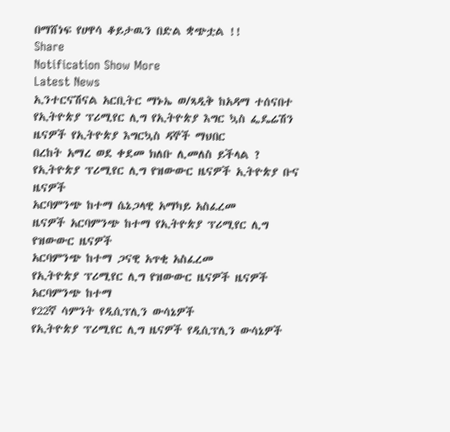በማሸነፍ የሀዋሳ ቆይታዉን በድል ቋጭቷል !!
Share
Notification Show More
Latest News
ኢንተርናሽናል አርቢትር ማኑኤ ወ/ጻዲቅ ከአዳማ ተሰናበተ
የኢትዮጵያ ፕሪሚየር ሊግ የኢትዮጵያ እግር ኳስ ፌዴሬሽን ዜናዎች የኢትዮጵያ እግርኳስ ዳኞች ማህበር
በረከት አማረ ወደ ቀደመ ክለቡ ሊመለስ ይችላል ?
የኢትዮጵያ ፕሪሚየር ሊግ የዝውውር ዜናዎች ኢትዮጵያ ቡና ዜናዎች
አርባምንጭ ከተማ ሴኔጋላዊ አማካይ አስፈረመ
ዜናዎች አርባምንጭ ከተማ የኢትዮጵያ ፕሪሚየር ሊግ የዝውውር ዜናዎች
አርባምንጭ ከተማ ጋናዊ አጥቂ አስፈረመ
የኢትዮጵያ ፕሪሚየር ሊግ የዝውውር ዜናዎች ዜናዎች አርባምንጭ ከተማ
የ22ኛ ሳምንት የዲሲፕሊን ውሳኔዎች
የኢትዮጵያ ፕሪሚየር ሊግ ዜናዎች የዲሲፕሊን ውሳኔዎች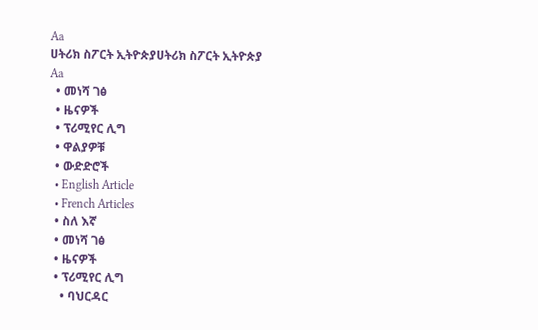Aa
ሀትሪክ ስፖርት ኢትዮጵያሀትሪክ ስፖርት ኢትዮጵያ
Aa
  • መነሻ ገፅ
  • ዜናዎች
  • ፕሪሚየር ሊግ
  • ዋልያዎቹ
  • ውድድሮች
  • English Article
  • French Articles
  • ስለ እኛ
  • መነሻ ገፅ
  • ዜናዎች
  • ፕሪሚየር ሊግ
    • ባህርዳር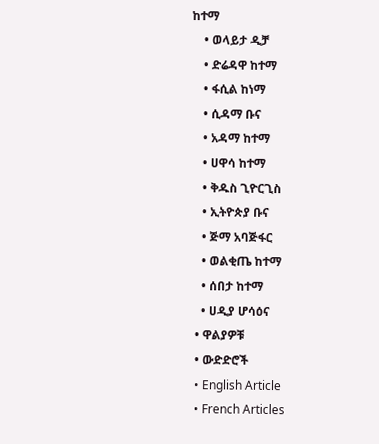ከተማ
    • ወላይታ ዲቻ
    • ድሬዳዋ ከተማ
    • ፋሲል ከነማ
    • ሲዳማ ቡና
    • አዳማ ከተማ
    • ሀዋሳ ከተማ
    • ቅዱስ ጊዮርጊስ
    • ኢትዮጵያ ቡና
    • ጅማ አባጅፋር
    • ወልቂጤ ከተማ
    • ሰበታ ከተማ
    • ሀዲያ ሆሳዕና
  • ዋልያዎቹ
  • ውድድሮች
  • English Article
  • French Articles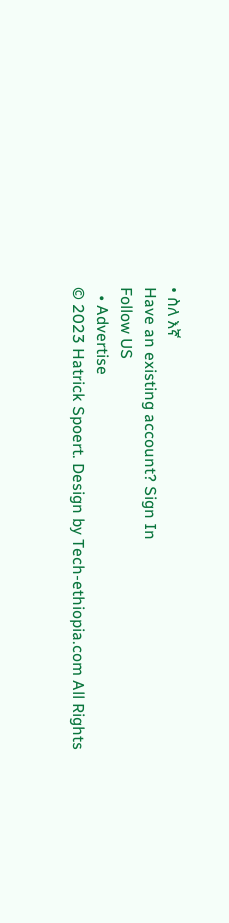• ስለ እኛ
Have an existing account? Sign In
Follow US
  • Advertise
© 2023 Hatrick Spoert. Design by Tech-ethiopia.com All Rights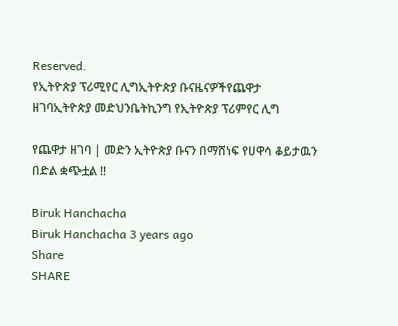Reserved.
የኢትዮጵያ ፕሪሚየር ሊግኢትዮጵያ ቡናዜናዎችየጨዋታ ዘገባኢትዮጵያ መድህንቤትኪንግ የኢትዮጵያ ፕሪምየር ሊግ

የጨዋታ ዘገባ | መድን ኢትዮጵያ ቡናን በማሸነፍ የሀዋሳ ቆይታዉን በድል ቋጭቷል !!

Biruk Hanchacha
Biruk Hanchacha 3 years ago
Share
SHARE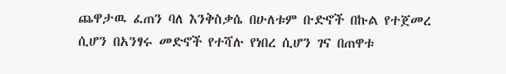ጨዋታዉ ፈጠን ባለ እንቅስቃሴ በሁለቱም ቡድኖች በኩል የተጀመረ ሲሆን በአንፃሩ መድኖች የተሻሉ የነበረ ሲሆን ገና በጠዋቱ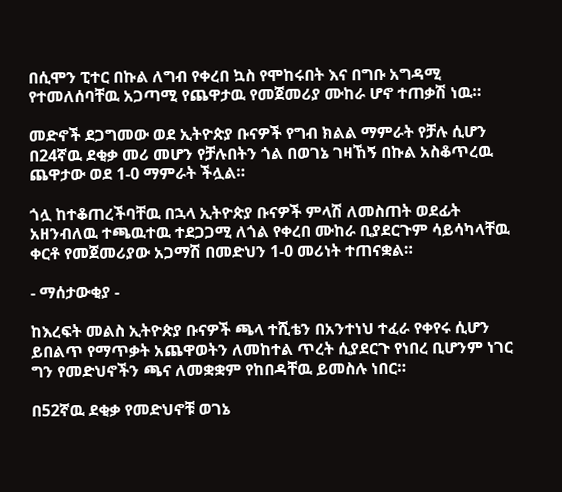በሲሞን ፒተር በኩል ለግብ የቀረበ ኳስ የሞከሩበት እና በግቡ አግዳሚ የተመለሰባቸዉ አጋጣሚ የጨዋታዉ የመጀመሪያ ሙከራ ሆኖ ተጠቃሽ ነዉ።

መድኖች ደጋግመው ወደ ኢትዮጵያ ቡናዎች የግብ ክልል ማምራት የቻሉ ሲሆን በ24ኛዉ ደቂቃ መሪ መሆን የቻሉበትን ጎል በወገኔ ገዛኸኝ በኩል አስቆጥረዉ ጨዋታው ወደ 1-0 ማምራት ችሏል።

ጎሏ ከተቆጠረችባቸዉ በኋላ ኢትዮጵያ ቡናዎች ምላሽ ለመስጠት ወደፊት አዘንብለዉ ተጫዉተዉ ተደጋጋሚ ለጎል የቀረበ ሙከራ ቢያደርጉም ሳይሳካላቸዉ ቀርቶ የመጀመሪያው አጋማሽ በመድህን 1-0 መሪነት ተጠናቋል።

- ማሰታውቂያ -

ከእረፍት መልስ ኢትዮጵያ ቡናዎች ጫላ ተሺቴን በአንተነህ ተፈራ የቀየሩ ሲሆን ይበልጥ የማጥቃት አጨዋወትን ለመከተል ጥረት ሲያደርጉ የነበረ ቢሆንም ነገር ግን የመድህኖችን ጫና ለመቋቋም የከበዳቸዉ ይመስሉ ነበር።

በ52ኛዉ ደቂቃ የመድህኖቹ ወገኔ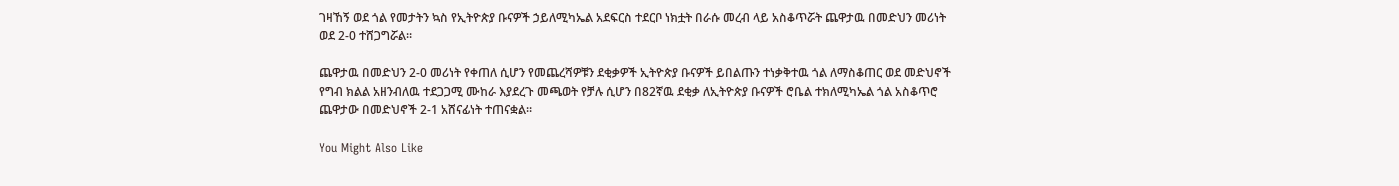ገዛኸኝ ወደ ጎል የመታትን ኳስ የኢትዮጵያ ቡናዎች ኃይለሚካኤል አደፍርስ ተደርቦ ነክቷት በራሱ መረብ ላይ አስቆጥሯት ጨዋታዉ በመድህን መሪነት ወደ 2-0 ተሸጋግሯል።

ጨዋታዉ በመድህን 2-0 መሪነት የቀጠለ ሲሆን የመጨረሻዎቹን ደቂቃዎች ኢትዮጵያ ቡናዎች ይበልጡን ተነቃቅተዉ ጎል ለማስቆጠር ወደ መድህኖች የግብ ክልል አዘንብለዉ ተደጋጋሚ ሙከራ እያደረጉ መጫወት የቻሉ ሲሆን በ82ኛዉ ደቂቃ ለኢትዮጵያ ቡናዎች ሮቤል ተክለሚካኤል ጎል አስቆጥሮ ጨዋታው በመድህኖች 2-1 አሸናፊነት ተጠናቋል።

You Might Also Like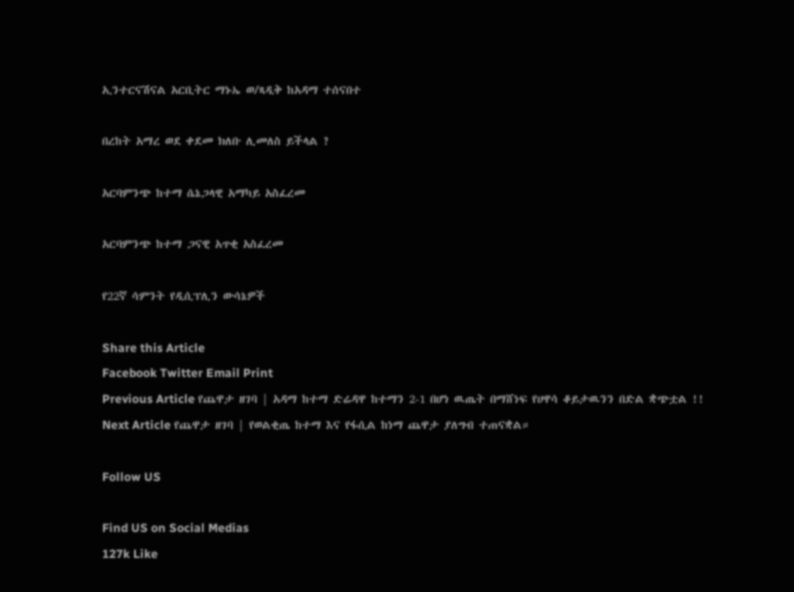ኢንተርናሽናል አርቢትር ማኑኤ ወ/ጻዲቅ ከአዳማ ተሰናበተ

በረከት አማረ ወደ ቀደመ ክለቡ ሊመለስ ይችላል ?

አርባምንጭ ከተማ ሴኔጋላዊ አማካይ አስፈረመ

አርባምንጭ ከተማ ጋናዊ አጥቂ አስፈረመ

የ22ኛ ሳምንት የዲሲፕሊን ውሳኔዎች

Share this Article
Facebook Twitter Email Print
Previous Article የጨዋታ ዘገባ | አዳማ ከተማ ድሬዳዋ ከተማን 2-1 በሆነ ዉጤት በማሸነፍ የሀዋሳ ቆይታዉንን በድል ቋጭቷል !!
Next Article የጨዋታ ዘገባ | የወልቂጤ ከተማ እና የፋሲል ከነማ ጨዋታ ያለግብ ተጠናቋል።

Follow US

Find US on Social Medias
127k Like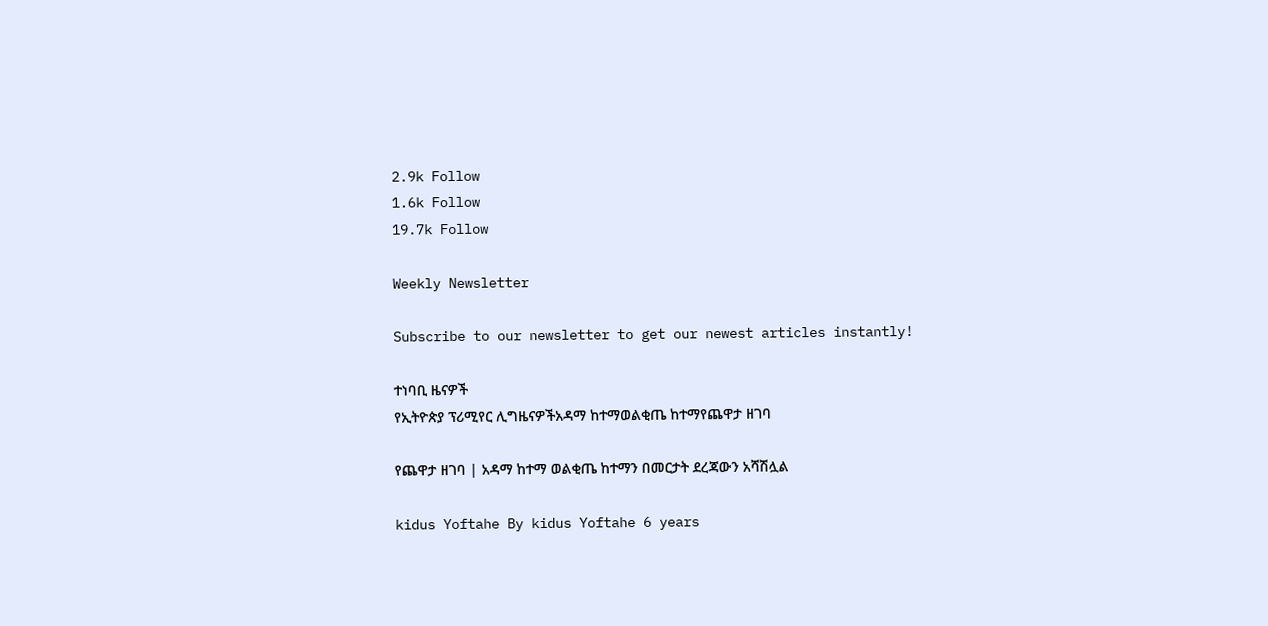2.9k Follow
1.6k Follow
19.7k Follow

Weekly Newsletter

Subscribe to our newsletter to get our newest articles instantly!

ተነባቢ ዜናዎች
የኢትዮጵያ ፕሪሚየር ሊግዜናዎችአዳማ ከተማወልቂጤ ከተማየጨዋታ ዘገባ

የጨዋታ ዘገባ | አዳማ ከተማ ወልቂጤ ከተማን በመርታት ደረጃውን አሻሽሏል

kidus Yoftahe By kidus Yoftahe 6 years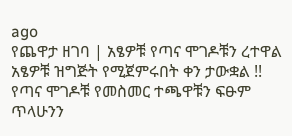ago
የጨዋታ ዘገባ | አፄዎቹ የጣና ሞገዶቹን ረተዋል
አፄዎቹ ዝግጅት የሚጀምሩበት ቀን ታውቋል !!
የጣና ሞገዶቹ የመስመር ተጫዋቹን ፍፁም ጥላሁንን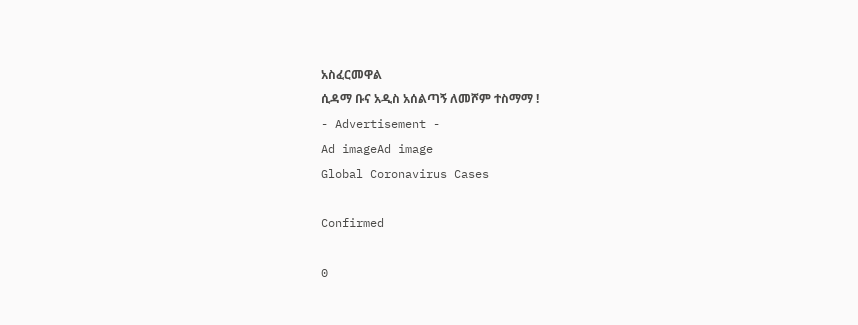አስፈርመዋል
ሲዳማ ቡና አዲስ አሰልጣኝ ለመሾም ተስማማ !
- Advertisement -
Ad imageAd image
Global Coronavirus Cases

Confirmed

0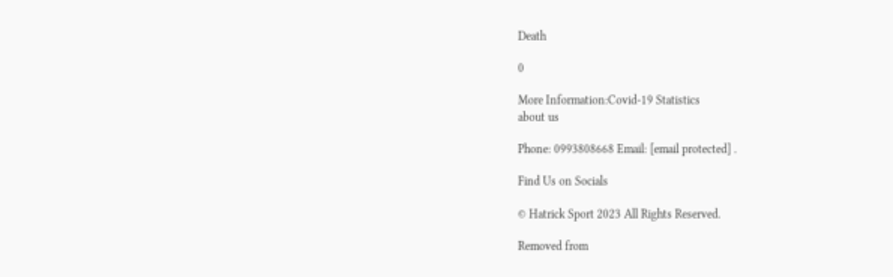Death

0

More Information:Covid-19 Statistics
about us

Phone: 0993808668 Email: [email protected] .

Find Us on Socials

© Hatrick Sport 2023 All Rights Reserved.

Removed from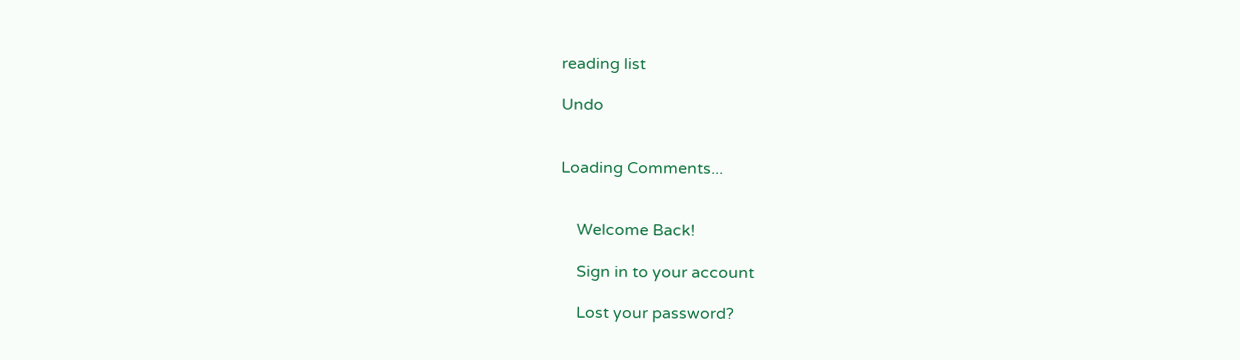reading list

Undo


Loading Comments...


    Welcome Back!

    Sign in to your account

    Lost your password?